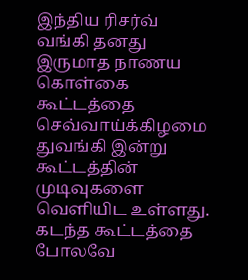இந்திய ரிசர்வ் வங்கி தனது இருமாத நாணய கொள்கை கூட்டத்தை செவ்வாய்க்கிழமை துவங்கி இன்று கூட்டத்தின் முடிவுகளை வெளியிட உள்ளது. கடந்த கூட்டத்தை போலவே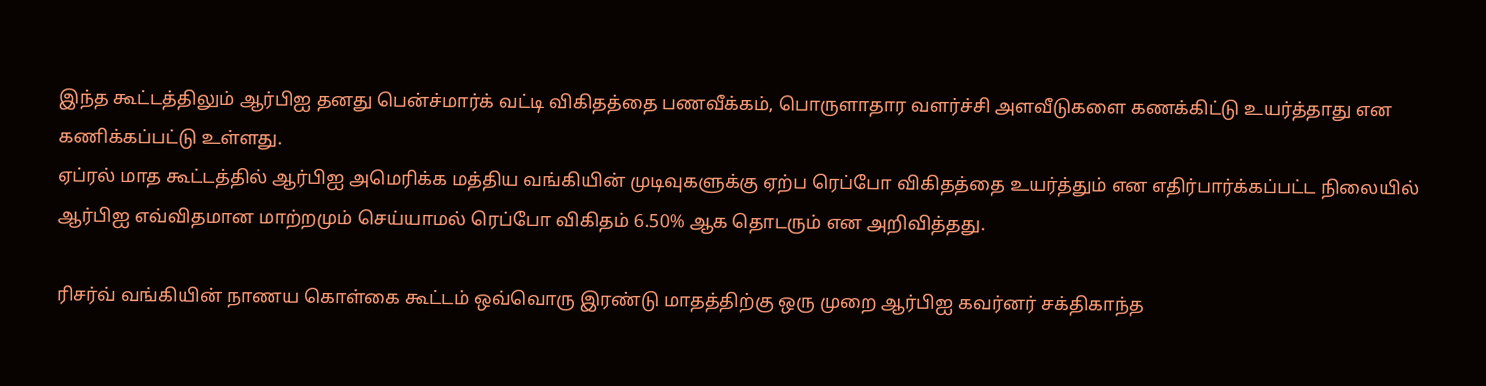இந்த கூட்டத்திலும் ஆர்பிஐ தனது பென்ச்மார்க் வட்டி விகிதத்தை பணவீக்கம், பொருளாதார வளர்ச்சி அளவீடுகளை கணக்கிட்டு உயர்த்தாது என கணிக்கப்பட்டு உள்ளது.
ஏப்ரல் மாத கூட்டத்தில் ஆர்பிஐ அமெரிக்க மத்திய வங்கியின் முடிவுகளுக்கு ஏற்ப ரெப்போ விகிதத்தை உயர்த்தும் என எதிர்பார்க்கப்பட்ட நிலையில் ஆர்பிஐ எவ்விதமான மாற்றமும் செய்யாமல் ரெப்போ விகிதம் 6.50% ஆக தொடரும் என அறிவித்தது.

ரிசர்வ் வங்கியின் நாணய கொள்கை கூட்டம் ஒவ்வொரு இரண்டு மாதத்திற்கு ஒரு முறை ஆர்பிஐ கவர்னர் சக்திகாந்த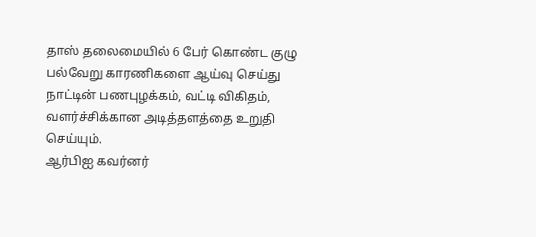தாஸ் தலைமையில் 6 பேர் கொண்ட குழு பல்வேறு காரணிகளை ஆய்வு செய்து நாட்டின் பணபுழக்கம், வட்டி விகிதம், வளர்ச்சிக்கான அடித்தளத்தை உறுதி செய்யும்.
ஆர்பிஐ கவர்னர்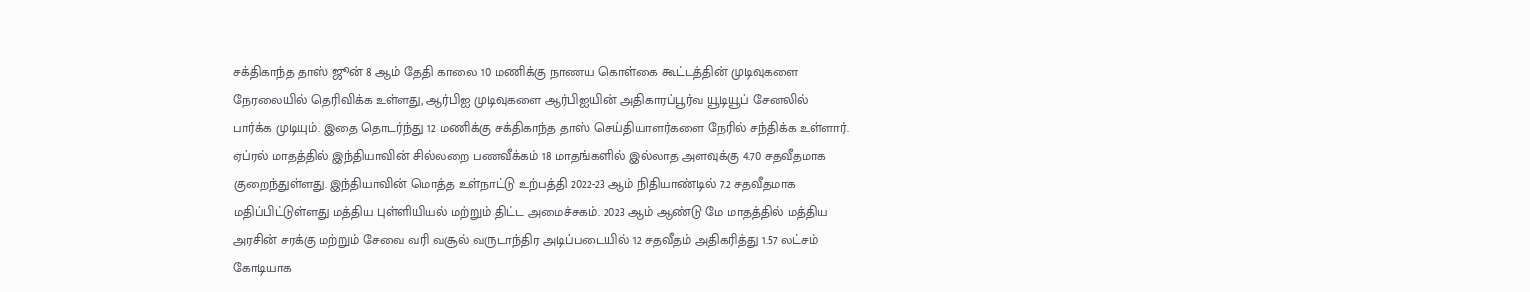சக்திகாந்த தாஸ் ஜூன் 8 ஆம் தேதி காலை 10 மணிக்கு நாணய கொள்கை கூட்டத்தின் முடிவுகளை நேரலையில் தெரிவிக்க உள்ளது, ஆர்பிஐ முடிவுகளை ஆர்பிஐயின் அதிகாரப்பூர்வ யூடியூப் சேனலில் பார்க்க முடியும். இதை தொடர்ந்து 12 மணிக்கு சக்திகாந்த தாஸ் செய்தியாளர்களை நேரில் சந்திக்க உள்ளார்.
ஏப்ரல் மாதத்தில் இந்தியாவின் சில்லறை பணவீக்கம் 18 மாதங்களில் இல்லாத அளவுக்கு 4.70 சதவீதமாக குறைந்துள்ளது. இந்தியாவின் மொத்த உள்நாட்டு உற்பத்தி 2022-23 ஆம் நிதியாண்டில் 7.2 சதவீதமாக மதிப்பிட்டுள்ளது மத்திய புள்ளியியல் மற்றும் திட்ட அமைச்சகம். 2023 ஆம் ஆண்டு மே மாதத்தில் மத்திய அரசின் சரக்கு மற்றும் சேவை வரி வசூல் வருடாந்திர அடிப்படையில் 12 சதவீதம் அதிகரித்து 1.57 லட்சம் கோடியாக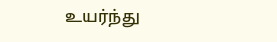உயர்ந்து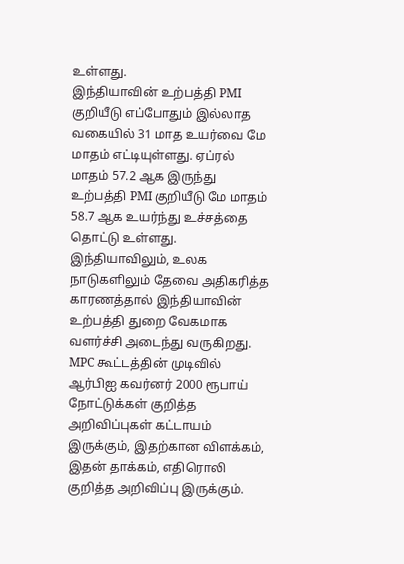உள்ளது.
இந்தியாவின் உற்பத்தி PMI குறியீடு எப்போதும் இல்லாத வகையில் 31 மாத உயர்வை மே மாதம் எட்டியுள்ளது. ஏப்ரல் மாதம் 57.2 ஆக இருந்து உற்பத்தி PMI குறியீடு மே மாதம் 58.7 ஆக உயர்ந்து உச்சத்தை தொட்டு உள்ளது. இந்தியாவிலும், உலக நாடுகளிலும் தேவை அதிகரித்த காரணத்தால் இந்தியாவின் உற்பத்தி துறை வேகமாக வளர்ச்சி அடைந்து வருகிறது.
MPC கூட்டத்தின் முடிவில் ஆர்பிஐ கவர்னர் 2000 ரூபாய் நோட்டுக்கள் குறித்த அறிவிப்புகள் கட்டாயம் இருக்கும், இதற்கான விளக்கம், இதன் தாக்கம், எதிரொலி குறித்த அறிவிப்பு இருக்கும்.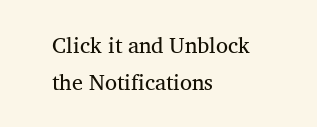Click it and Unblock the Notifications